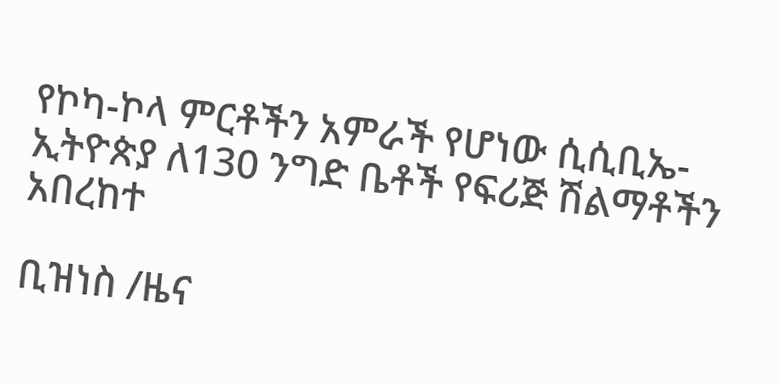የኮካ-ኮላ ምርቶችን አምራች የሆነው ሲሲቢኤ-ኢትዮጵያ ለ130 ንግድ ቤቶች የፍሪጅ ሽልማቶችን አበረከተ

ቢዝነስ /ዜና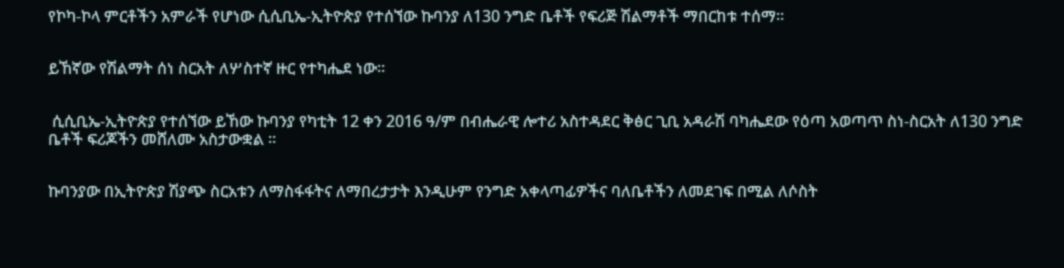የኮካ-ኮላ ምርቶችን አምራች የሆነው ሲሲቢኤ-ኢትዮጵያ የተሰኘው ኩባንያ ለ130 ንግድ ቤቶች የፍሪጅ ሽልማቶች ማበርከቱ ተሰማ።


ይኸኛው የሽልማት ሰነ ስርአት ለሦስተኛ ዙር የተካሔደ ነው።


 ሲሲቢኤ-ኢትዮጵያ የተሰኘው ይኸው ኩባንያ የካቲት 12 ቀን 2016 ዓ/ም በብሔራዊ ሎተሪ አስተዳደር ቅፅር ጊቢ አዳራሽ ባካሔደው የዕጣ አወጣጥ ስነ-ስርአት ለ130 ንግድ ቤቶች ፍሪጆችን መሸለሙ አስታውቋል ።


ኩባንያው በኢትዮጵያ ሽያጭ ስርአቱን ለማስፋፋትና ለማበረታታት እንዲሁም የንግድ አቀላጣፊዎችና ባለቤቶችን ለመደገፍ በሚል ለሶስት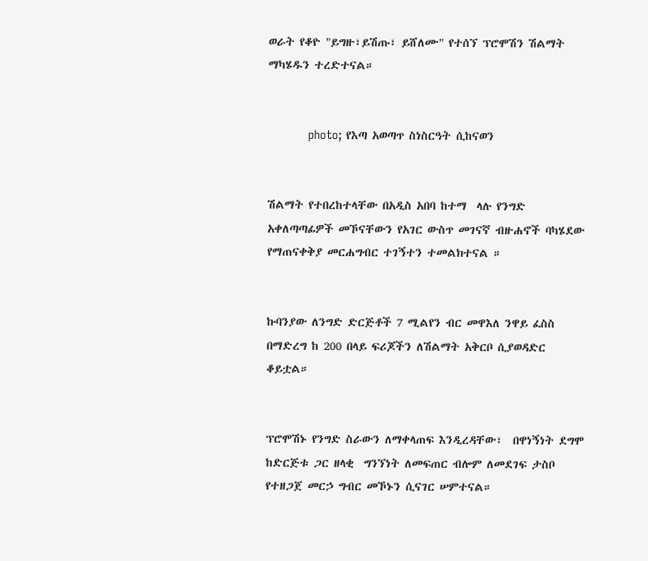ወራት የቆዮ "ይግዙ፣ይሽጡ፣ ይሸለሙ" የተሰኘ ፕሮሞሽን ሽልማት ማካሄዱን ተረድተናል።


          photo; የእጣ አወጣጥ ስነስርዓት ሲከናወን


ሽልማት የተበረከተላቸው በአዲስ አበባ ከተማ  ላሉ የንግድ አቀለጣጣፊዎች መኾናቸውን የአገር ውስጥ መገናኛ ብዙሐኖች ባካሄደው የማጠናቀቅያ መርሐግብር ተገኝተን ተመልክተናል ።


ኩባንያው ለንግድ ድርጅቶች 7 ሚልየን ብር መዋእለ ንዋይ ፈስስ በማድረግ ከ 200 በላይ ፍሪጆችን ለሽልማት አቅርቦ ሲያወዳድር ቆይቷል።


ፕሮሞሽኑ የንግድ ስራውን ለማቀላጠፍ እንዲረዳቸው፣  በዋነኝነት ደግሞ ከድርጅቱ ጋር ዘላቂ  ግንኘነት ለመፍጠር ብሎም ለመደገፍ ታስቦ የተዘጋጀ መርኃ ግብር መኾኑን ሲናገር ሠምተናል።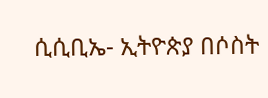ሲሲቢኤ- ኢትዮጵያ በሶስት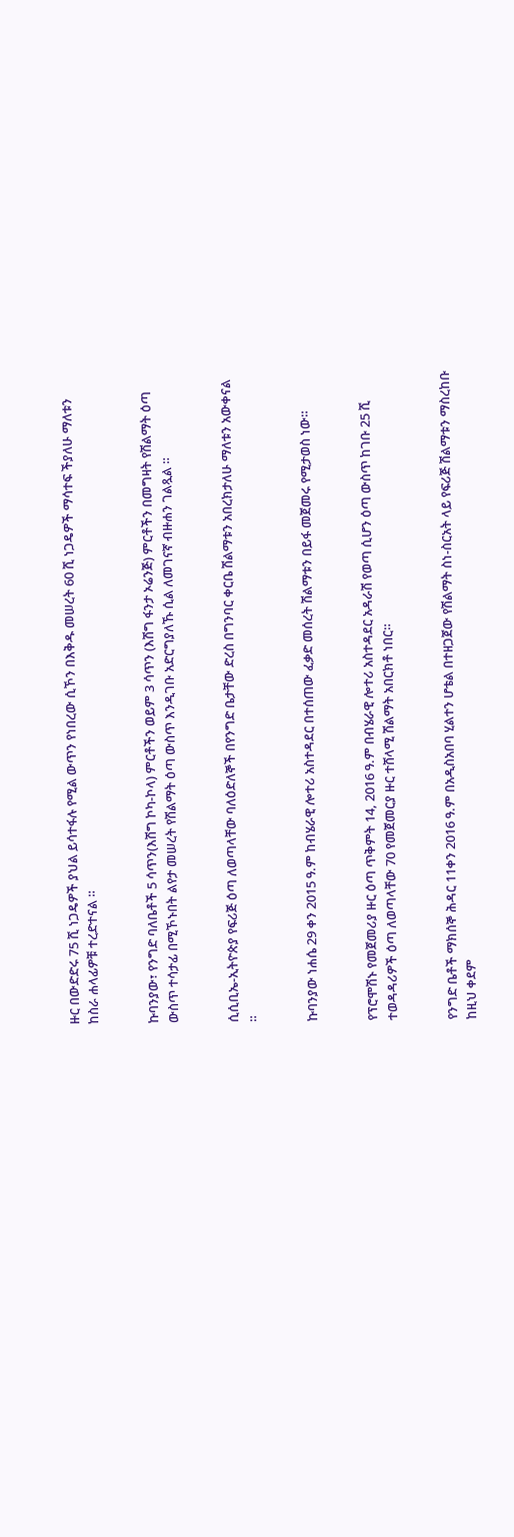ዙር በውድድሩ 75 ሺ ነጋዴዎች ያህል ይሳተፋሉ የሚል ውጥን የነበረው ሲኾን በእቅዱ መሠረት 60 ሺ ነጋዴዎች ማሳተፍ ችያለሁ ማለቱን ከስራ ሐላፊዎቹ ተረድተናል ።


ኩባንያው፣ የንግድ ባለቤቶች 5 ሳጥን(እሽግ ኮካ-ኮላ) ምርቶችን ወይም 3 ሳጥን (እሽግ ፋንታ ኦሬንጅ) ምርቶችን በመግዛት የሽልማት ዕጣ ውስጥ ተሳታፊ በሚኾኑበት ልየታ መሠረት የሽልማት ዕጣ ውስጥ እንዲገቡ አድርግያለኹ ሲል ለመገናኛ ብዙሐን ገልጿል ።


ሲሲቢኤ-ኢትዮጵያ የፍሪጅ ዕጣ ለወጣላቸው ባለዕድለኞች በየንግድ ቤታቸው ድረስ በግንባር ቀርቤ ሽልማቱን አበረክታለሁ ማለቱን አውቀናል ።


ኩባንያው ነሐሴ 29 ቀን 2015 ዓ.ም ከብሄራዊ ሎተሪ አስተዳደር በተሰጠው ፈቃድ መሰረት ሽልማቱን በይፋ መጀመሩ የሚታወስ ነው።


የፕሮሞሽኑ የመጀመሪያ ዙር ዕጣ ጥቅምት 14, 2016 ዓ.ም በብሄራዊ ሎተሪ አስተዳደር አዳራሽ የወጣ ሲሆን ዕጣ ውስጥ ከገቡ 25 ሺ ተወዳዳሪዎች ዕጣ ለወጣላቸው 70 የመጀመርያ ዙር ተሸላሚ ሽልማት አበርክቶ ነበር።


የንግድ ቤቶች ማክሰኞ ሕዳር 11ቀን 2016 ዓ.ም በአዲስአበባ ሂልተን ሆቴል በተዘጋጀው የሽልማት ስነ-ስርአት ላይ የፍሪጅ ሽልማቱን ማስረከቡ ከዚህ ቀደም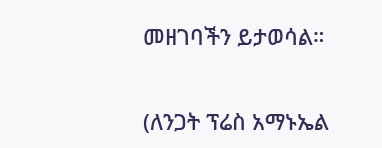መዘገባችን ይታወሳል።


(ለንጋት ፕሬስ አማኑኤል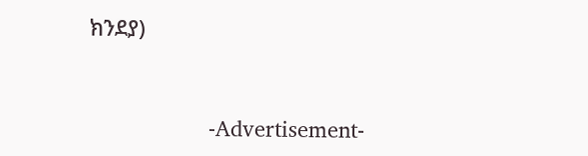ክንደያ)


                    -Advertisement-